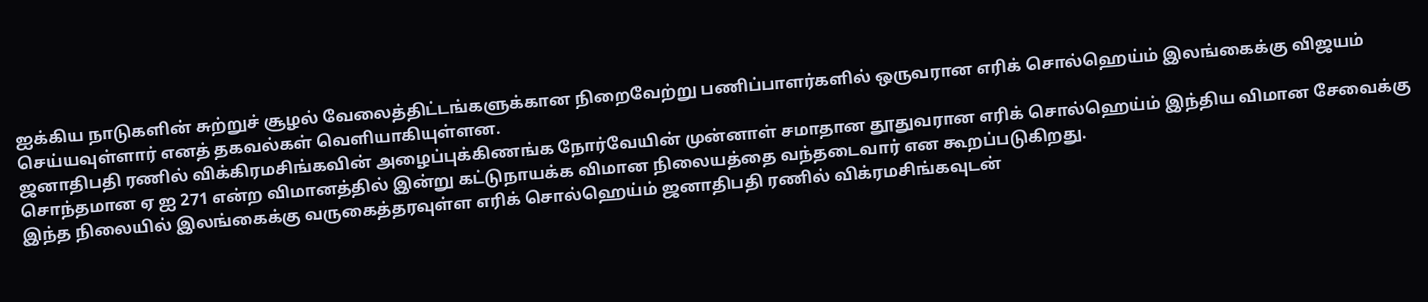ஐக்கிய நாடுகளின் சுற்றுச் சூழல் வேலைத்திட்டங்களுக்கான நிறைவேற்று பணிப்பாளர்களில் ஒருவரான எரிக் சொல்ஹெய்ம் இலங்கைக்கு விஜயம் செய்யவுள்ளார் எனத் தகவல்கள் வெளியாகியுள்ளன.
ஜனாதிபதி ரணில் விக்கிரமசிங்கவின் அழைப்புக்கிணங்க நோர்வேயின் முன்னாள் சமாதான தூதுவரான எரிக் சொல்ஹெய்ம் இந்திய விமான சேவைக்கு சொந்தமான ஏ ஐ 271 என்ற விமானத்தில் இன்று கட்டுநாயக்க விமான நிலையத்தை வந்தடைவார் என கூறப்படுகிறது.
இந்த நிலையில் இலங்கைக்கு வருகைத்தரவுள்ள எரிக் சொல்ஹெய்ம் ஜனாதிபதி ரணில் விக்ரமசிங்கவுடன்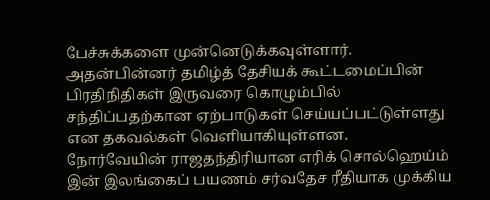பேச்சுக்களை முன்னெடுக்கவுள்ளார்.
அதன்பின்னர் தமிழ்த் தேசியக் கூட்டமைப்பின் பிரதிநிதிகள் இருவரை கொழும்பில் சந்திப்பதற்கான ஏற்பாடுகள் செய்யப்பட்டுள்ளது என தகவல்கள் வெளியாகியுள்ளன.
நோர்வேயின் ராஜதந்திரியான எரிக் சொல்ஹெய்ம் இன் இலங்கைப் பயணம் சர்வதேச ரீதியாக முக்கிய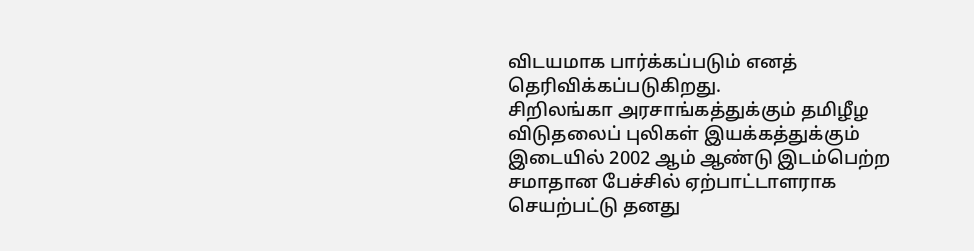விடயமாக பார்க்கப்படும் எனத் தெரிவிக்கப்படுகிறது.
சிறிலங்கா அரசாங்கத்துக்கும் தமிழீழ விடுதலைப் புலிகள் இயக்கத்துக்கும் இடையில் 2002 ஆம் ஆண்டு இடம்பெற்ற சமாதான பேச்சில் ஏற்பாட்டாளராக செயற்பட்டு தனது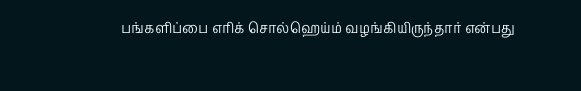பங்களிப்பை எரிக் சொல்ஹெய்ம் வழங்கியிருந்தார் என்பது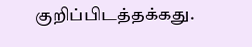குறிப்பிடத்தக்கது.